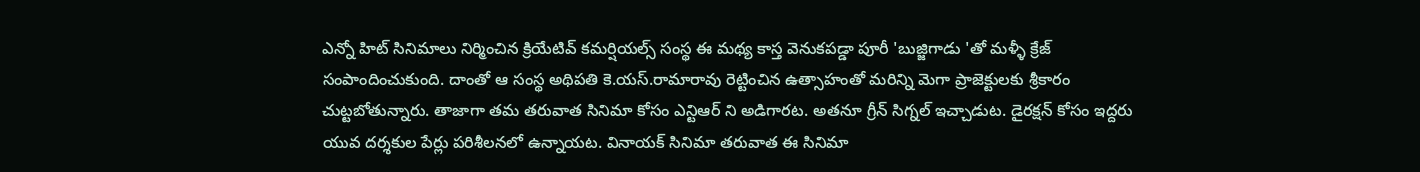ఎన్నో హిట్ సినిమాలు నిర్మించిన క్రియేటివ్ కమర్షియల్స్ సంస్థ ఈ మథ్య కాస్త వెనుకపడ్డా పూరీ 'బుజ్జిగాడు 'తో మళ్ళీ క్రేజ్ సంపాందించుకుంది. దాంతో ఆ సంస్థ అథిపతి కె.యస్.రామారావు రెట్టించిన ఉత్సాహంతో మరిన్ని మెగా ప్రాజెక్టులకు శ్రీకారం చుట్టబోతున్నారు. తాజాగా తమ తరువాత సినిమా కోసం ఎన్టిఆర్ ని అడిగారట. అతనూ గ్రీన్ సిగ్నల్ ఇచ్చాడుట. డైరక్షన్ కోసం ఇద్దరు యువ దర్శకుల పేర్లు పరిశీలనలో ఉన్నాయట. వినాయక్ సినిమా తరువాత ఈ సినిమా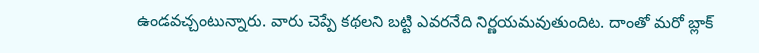ఉండవచ్చంటున్నారు. వారు చెప్పే కథలని బట్టి ఎవరనేది నిర్ణయమవుతుందిట. దాంతో మరో బ్లాక్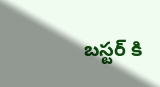బస్టర్ కి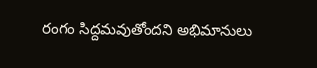రంగం సిద్దమవుతోందని అభిమానులు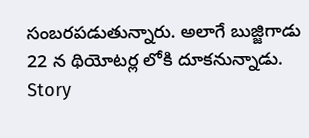సంబరపడుతున్నారు. అలాగే బుజ్జిగాడు 22 న థియోటర్ల లోకి దూకనున్నాడు.
Story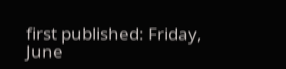first published: Friday, June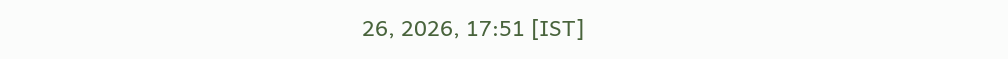26, 2026, 17:51 [IST]